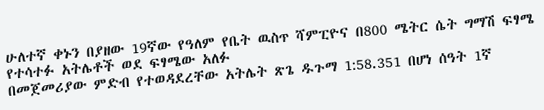ሁለተኛ ቀኑን በያዘው 19ኛው የዓለም የቤት ዉስጥ ሻምፒዮና በ800 ሜትር ሴት ግማሽ ፍፃሜ የተሳተፉ አትሌቶች ወደ ፍፃሜው አለፉ
በመጀመሪያው ምድብ የተወዳደረቸው አትሌት ጽጌ ዱጉማ 1:58.351 በሆነ ሰዓት 1ኛ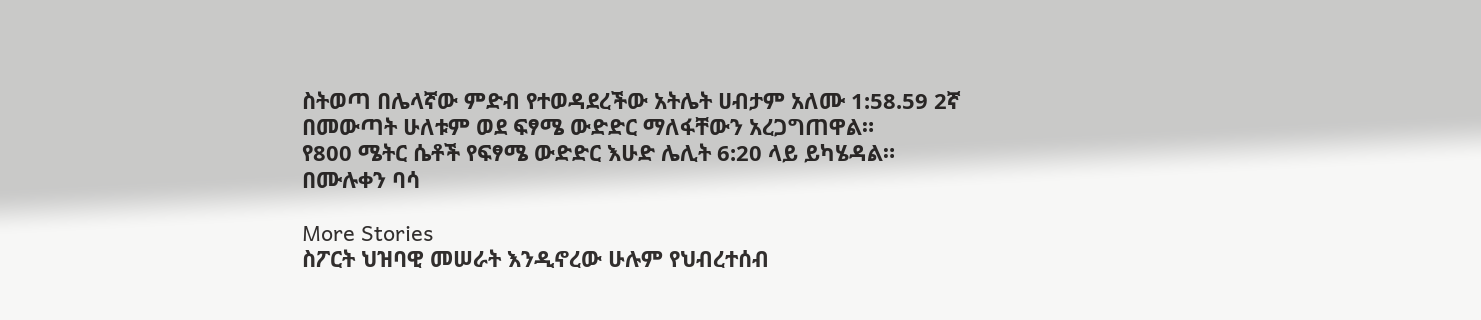ስትወጣ በሌላኛው ምድብ የተወዳደረችው አትሌት ሀብታም አለሙ 1:58.59 2ኛ በመውጣት ሁለቱም ወደ ፍፃሜ ውድድር ማለፋቸውን አረጋግጠዋል።
የ800 ሜትር ሴቶች የፍፃሜ ውድድር እሁድ ሌሊት 6:20 ላይ ይካሄዳል።
በሙሉቀን ባሳ

More Stories
ስፖርት ህዝባዊ መሠራት እንዲኖረው ሁሉም የህብረተሰብ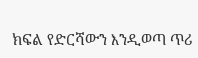ክፍል የድርሻውን እንዲወጣ ጥሪ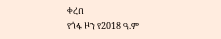ቀረበ
የጎፋ ዞን የ2018 ዓ.ም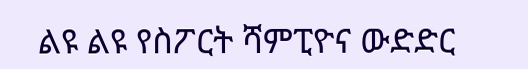ልዩ ልዩ የስፖርት ሻምፒዮና ውድድር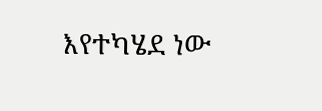እየተካሄደ ነው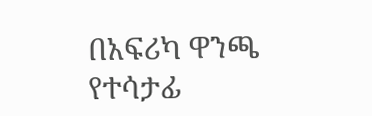በአፍሪካ ዋንጫ የተሳታፊ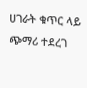ሀገራት ቁጥር ላይ ጭማሪ ተደረገ